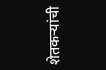शेतकऱ्यांची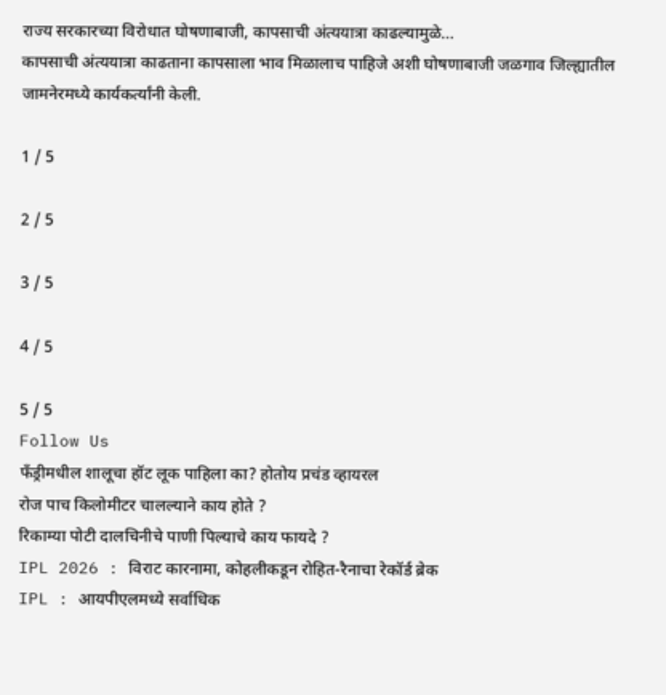राज्य सरकारच्या विरोधात घोषणाबाजी, कापसाची अंत्ययात्रा काढल्यामुळे…
कापसाची अंत्ययात्रा काढताना कापसाला भाव मिळालाच पाहिजे अशी घोषणाबाजी जळगाव जिल्ह्यातील जामनेरमध्ये कार्यकर्त्यांनी केली.

1 / 5

2 / 5

3 / 5

4 / 5

5 / 5
Follow Us
फँड्रीमधील शालूचा हॉट लूक पाहिला का? होतोय प्रचंड व्हायरल
रोज पाच किलोमीटर चालल्याने काय होते ?
रिकाम्या पोटी दालचिनीचे पाणी पिल्याचे काय फायदे ?
IPL 2026 : विराट कारनामा, कोहलीकडून रोहित-रैनाचा रेकॉर्ड ब्रेक
IPL : आयपीएलमध्ये सर्वाधिक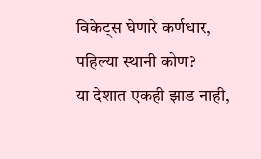विकेट्स घेणारे कर्णधार, पहिल्या स्थानी कोण?
या देशात एकही झाड नाही,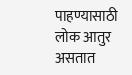पाहण्यासाठी लोक आतुर असतात